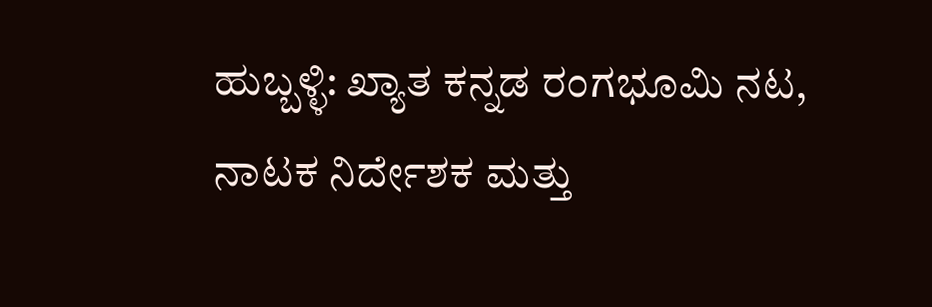ಹುಬ್ಬಳ್ಳಿ: ಖ್ಯಾತ ಕನ್ನಡ ರಂಗಭೂಮಿ ನಟ, ನಾಟಕ ನಿರ್ದೇಶಕ ಮತ್ತು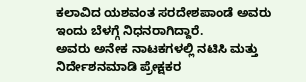ಕಲಾವಿದ ಯಶವಂತ ಸರದೇಶಪಾಂಡೆ ಅವರು ಇಂದು ಬೆಳಗ್ಗೆ ನಿಧನರಾಗಿದ್ದಾರೆ.
ಅವರು ಅನೇಕ ನಾಟಕಗಳಲ್ಲಿ ನಟಿಸಿ ಮತ್ತು ನಿರ್ದೇಶನಮಾಡಿ ಪ್ರೇಕ್ಷಕರ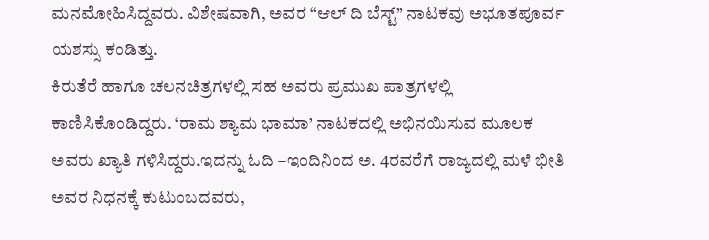ಮನಮೋಹಿಸಿದ್ದವರು. ವಿಶೇಷವಾಗಿ, ಅವರ “ಆಲ್ ದಿ ಬೆಸ್ಟ್” ನಾಟಕವು ಅಭೂತಪೂರ್ವ ಯಶಸ್ಸು ಕಂಡಿತ್ತು.
ಕಿರುತೆರೆ ಹಾಗೂ ಚಲನಚಿತ್ರಗಳಲ್ಲಿ ಸಹ ಅವರು ಪ್ರಮುಖ ಪಾತ್ರಗಳಲ್ಲಿ ಕಾಣಿಸಿಕೊಂಡಿದ್ದರು. ‘ರಾಮ ಶ್ಯಾಮ ಭಾಮಾ’ ನಾಟಕದಲ್ಲಿ ಅಭಿನಯಿಸುವ ಮೂಲಕ ಅವರು ಖ್ಯಾತಿ ಗಳಿಸಿದ್ದರು.ಇದನ್ನು ಓದಿ –ಇಂದಿನಿಂದ ಅ. 4ರವರೆಗೆ ರಾಜ್ಯದಲ್ಲಿ ಮಳೆ ಭೀತಿ
ಅವರ ನಿಧನಕ್ಕೆ ಕುಟುಂಬದವರು,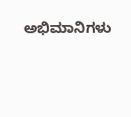ಅಭಿಮಾನಿಗಳು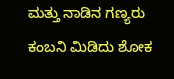ಮತ್ತು ನಾಡಿನ ಗಣ್ಯರು ಕಂಬನಿ ಮಿಡಿದು ಶೋಕ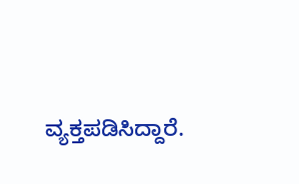ವ್ಯಕ್ತಪಡಿಸಿದ್ದಾರೆ.